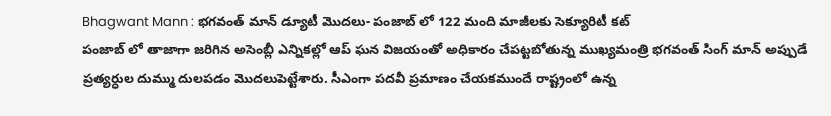Bhagwant Mann : భగవంత్ మాన్ డ్యూటీ మొదలు- పంజాబ్ లో 122 మంది మాజీలకు సెక్యూరిటీ కట్
పంజాబ్ లో తాజాగా జరిగిన అసెంబ్లీ ఎన్నికల్లో ఆప్ ఘన విజయంతో అధికారం చేపట్టబోతున్న ముఖ్యమంత్రి భగవంత్ సింగ్ మాన్ అప్పుడే ప్రత్యర్ధుల దుమ్ము దులపడం మొదలుపెట్టేశారు. సీఎంగా పదవీ ప్రమాణం చేయకముందే రాష్ట్రంలో ఉన్న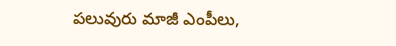పలువురు మాజీ ఎంపీలు,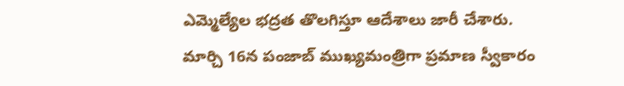ఎమ్మెల్యేల భద్రత తొలగిస్తూ ఆదేశాలు జారీ చేశారు.
మార్చి 16న పంజాబ్ ముఖ్యమంత్రిగా ప్రమాణ స్వీకారం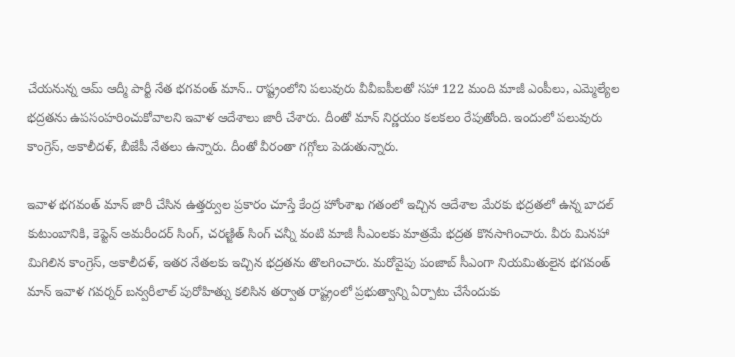చేయనున్న ఆమ్ ఆద్మీ పార్టీ నేత భగవంత్ మాన్.. రాష్ట్రంలోని పలువురు వీవీఐపీలతో సహా 122 మంది మాజీ ఎంపీలు, ఎమ్మెల్యేల భద్రతను ఉపసంహరించుకోవాలని ఇవాళ ఆదేశాలు జారీ చేశారు. దీంతో మాన్ నిర్ణయం కలకలం రేపుతోంది. ఇందులో పలువురు కాంగ్రెస్, అకాలీదళ్, బీజేపీ నేతలు ఉన్నారు. దీంతో వీరంతా గగ్గోలు పెడుతున్నారు.

ఇవాళ భగవంత్ మాన్ జారీ చేసిన ఉత్తర్వుల ప్రకారం చూస్తే కేంద్ర హోంశాఖ గతంలో ఇచ్చిన ఆదేశాల మేరకు భద్రతలో ఉన్న బాదల్ కుటుంబానికి, కెప్టెన్ అమరీందర్ సింగ్, చరణ్జిత్ సింగ్ చన్నీ వంటి మాజీ సీఎంలకు మాత్రమే భద్రత కొనసాగించారు. వీరు మినహా మిగిలిన కాంగ్రెస్, అకాలీదళ్, ఇతర నేతలకు ఇచ్చిన భద్రతను తొలగించారు. మరోవైపు పంజాబ్ సీఎంగా నియమితులైన భగవంత్ మాన్ ఇవాళ గవర్నర్ బన్వరీలాల్ పురోహిత్ను కలిసిన తర్వాత రాష్ట్రంలో ప్రభుత్వాన్ని ఏర్పాటు చేసేందుకు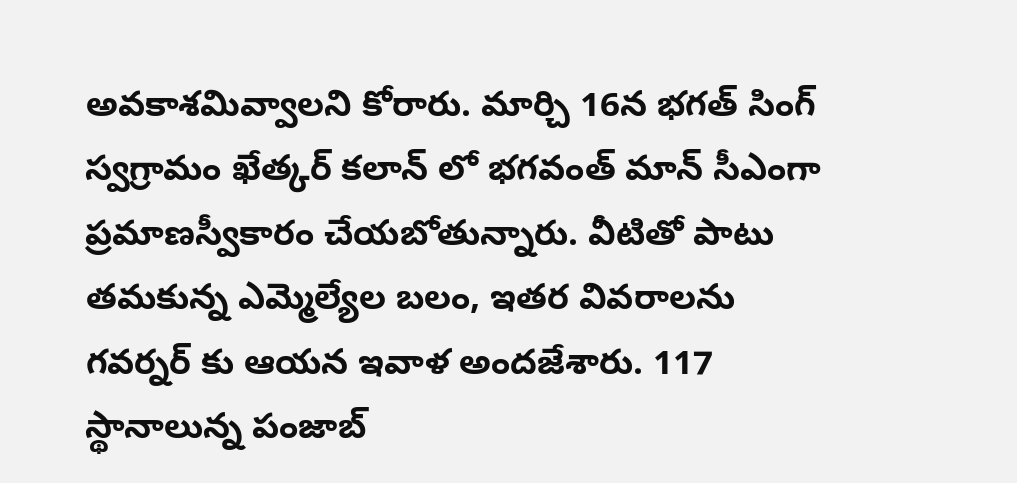అవకాశమివ్వాలని కోరారు. మార్చి 16న భగత్ సింగ్ స్వగ్రామం ఖేత్కర్ కలాన్ లో భగవంత్ మాన్ సీఎంగా ప్రమాణస్వీకారం చేయబోతున్నారు. వీటితో పాటు తమకున్న ఎమ్మెల్యేల బలం, ఇతర వివరాలను గవర్నర్ కు ఆయన ఇవాళ అందజేశారు. 117 స్థానాలున్న పంజాబ్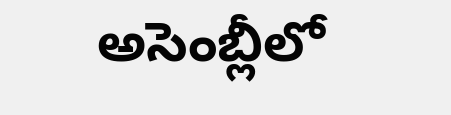అసెంబ్లీలో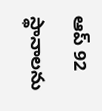ఆప్ 92 స్థానాలను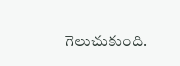గెలుచుకుంది.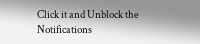Click it and Unblock the Notifications